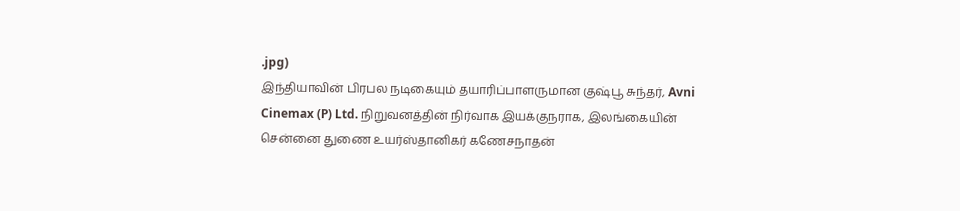.jpg)
இந்தியாவின் பிரபல நடிகையும் தயாரிப்பாளருமான குஷ்பூ சுந்தர், Avni Cinemax (P) Ltd. நிறுவனத்தின் நிர்வாக இயக்குநராக, இலங்கையின் சென்னை துணை உயர்ஸ்தானிகர் கணேசநாதன்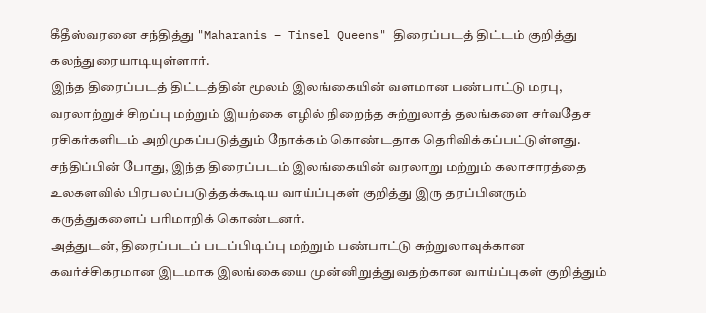கீதீஸ்வரனை சந்தித்து "Maharanis – Tinsel Queens" திரைப்படத் திட்டம் குறித்து கலந்துரையாடியுள்ளார்.
இந்த திரைப்படத் திட்டத்தின் மூலம் இலங்கையின் வளமான பண்பாட்டு மரபு, வரலாற்றுச் சிறப்பு மற்றும் இயற்கை எழில் நிறைந்த சுற்றுலாத் தலங்களை சர்வதேச ரசிகர்களிடம் அறிமுகப்படுத்தும் நோக்கம் கொண்டதாக தெரிவிக்கப்பட்டுள்ளது.
சந்திப்பின் போது, இந்த திரைப்படம் இலங்கையின் வரலாறு மற்றும் கலாசாரத்தை உலகளவில் பிரபலப்படுத்தக்கூடிய வாய்ப்புகள் குறித்து இரு தரப்பினரும் கருத்துகளைப் பரிமாறிக் கொண்டனர்.
அத்துடன், திரைப்படப் படப்பிடிப்பு மற்றும் பண்பாட்டு சுற்றுலாவுக்கான கவர்ச்சிகரமான இடமாக இலங்கையை முன்னிறுத்துவதற்கான வாய்ப்புகள் குறித்தும்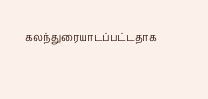கலந்துரையாடப்பட்டதாக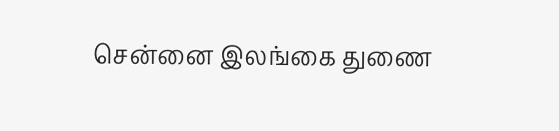சென்னை இலங்கை துணை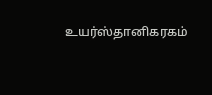உயர்ஸ்தானிகரகம்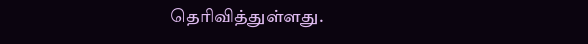தெரிவித்துள்ளது.